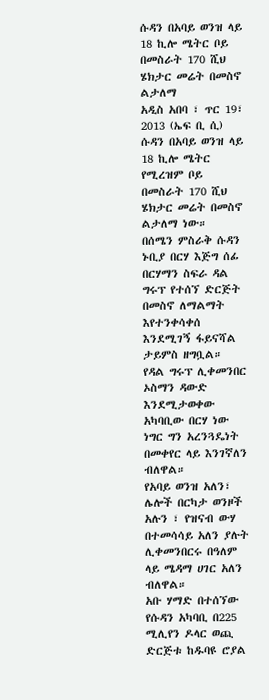ሱዳን በአባይ ወንዝ ላይ 18 ኪሎ ሜትር ቦይ በመስራት 170 ሺህ ሄክታር መሬት በመስኖ ልታለማ
አዲስ አበባ ፣ ጥር 19፣ 2013 (ኤፍ ቢ ሲ) ሱዳን በአባይ ወንዝ ላይ 18 ኪሎ ሜትር የሚረዝም ቦይ በመስራት 170 ሺህ ሄክታር መሬት በመስኖ ልታለማ ነው።
በሰሜን ምስራቅ ሱዳን ኑቢያ በርሃ እጅግ ሰፊ በርሃማን ስፍራ ዳል ግሩፕ የተሰኘ ድርጅት በመስኖ ለማልማት እየተንቀሳቀሰ እንደሚገኝ ፋይናሻል ታይምስ ዘግቧል።
የዳል ግሩፕ ሊቀመንበር ኦስማን ዳውድ እንደሚታወቀው አካባቢው በርሃ ነው ነግር ግን አረንጓዴነት በመቀየር ላይ እንገኛለን ብለዋል።
የአባይ ወንዝ አለን፣ ሌሎች በርካታ ወንዞች አሉን ፣ የዝናብ ውሃ በተመሳሳይ አለን ያሉት ሊቀመንበርሩ በዓለም ላይ ሜዳማ ሀገር አለን ብለዋል።
አቡ ሃማድ በተሰኘው የሱዳን አካባቢ በ225 ሚሊየን ዶላር ወጪ ድርጅቱ ከዱባዩ ሮያል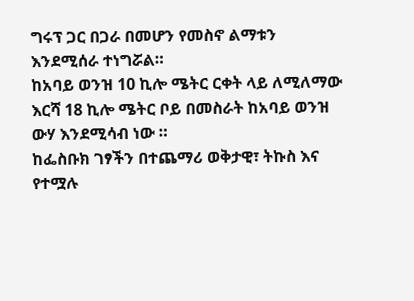ግሩፕ ጋር በጋራ በመሆን የመስኖ ልማቱን እንደሚሰራ ተነግሯል።
ከአባይ ወንዝ 10 ኪሎ ሜትር ርቀት ላይ ለሚለማው እርሻ 18 ኪሎ ሜትር ቦይ በመስራት ከአባይ ወንዝ ውሃ እንደሚሳብ ነው ።
ከፌስቡክ ገፃችን በተጨማሪ ወቅታዊ፣ ትኩስ እና የተሟሉ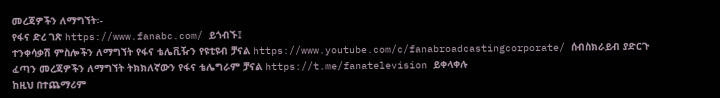መረጃዎችን ለማግኘት፡-
የፋና ድረ ገጽ https://www.fanabc.com/ ይጎብኙ፤
ተንቀሳቃሽ ምስሎችን ለማግኘት የፋና ቴሌቪዥን የዩቲዩብ ቻናል https://www.youtube.com/c/fanabroadcastingcorporate/ ሰብስክራይብ ያድርጉ
ፈጣን መረጃዎችን ለማግኘት ትክክለኛውን የፋና ቴሌግራም ቻናል https://t.me/fanatelevision ይቀላቀሉ
ከዚህ በተጨማሪም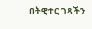በትዊተር ገጻችን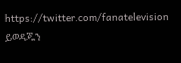https://twitter.com/fanatelevision ይወዳጁን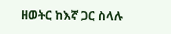ዘወትር ከእኛ ጋር ስላሉ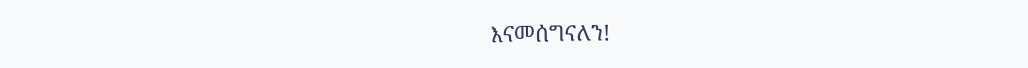እናመሰግናለን!